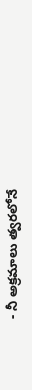- నీ అక్రమాలు త్వరలోనే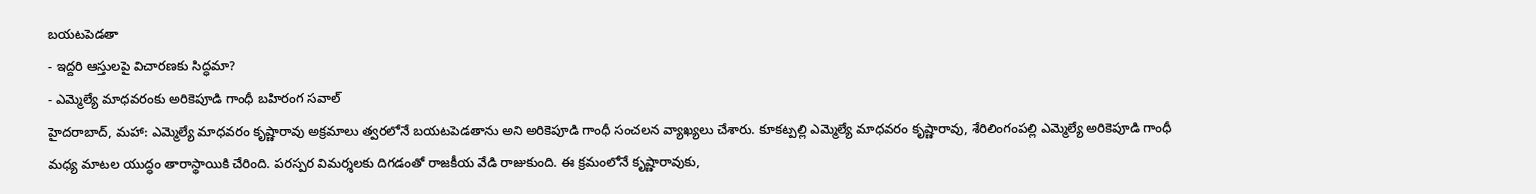బయటపెడతా
- ఇద్దరి ఆస్తులపై విచారణకు సిద్ధమా?
- ఎమ్మెల్యే మాధవరంకు అరికెపూడి గాంధీ బహిరంగ సవాల్
హైదరాబాద్, మహా: ఎమ్మెల్యే మాధవరం కృష్ణారావు అక్రమాలు త్వరలోనే బయటపెడతాను అని అరికెపూడి గాంధీ సంచలన వ్యాఖ్యలు చేశారు. కూకట్పల్లి ఎమ్మెల్యే మాధవరం కృష్ణారావు, శేరిలింగంపల్లి ఎమ్మెల్యే అరికెపూడి గాంధీ మధ్య మాటల యుద్ధం తారాస్థాయికి చేరింది. పరస్పర విమర్శలకు దిగడంతో రాజకీయ వేడి రాజుకుంది. ఈ క్రమంలోనే కృష్ణారావుకు,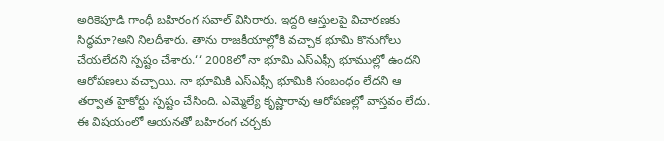అరికెపూడి గాంధీ బహిరంగ సవాల్ విసిరారు. ఇద్దరి ఆస్తులపై విచారణకు సిద్ధమా?అని నిలదీశారు. తాను రాజకీయాల్లోకి వచ్చాక భూమి కొనుగోలు చేయలేదని స్పష్టం చేశారు.‘‘ 2008లో నా భూమి ఎస్ఎఫ్సీ భూముల్లో ఉందని ఆరోపణలు వచ్చాయి. నా భూమికి ఎస్ఎఫ్సీ భూమికి సంబంధం లేదని ఆ తర్వాత హైకోర్టు స్పష్టం చేసింది. ఎమ్మెల్యే కృష్ణారావు ఆరోపణల్లో వాస్తవం లేదు. ఈ విషయంలో ఆయనతో బహిరంగ చర్చకు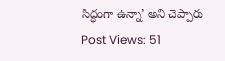సిద్ధంగా ఉన్నా’ అని చెప్పారు
Post Views: 51